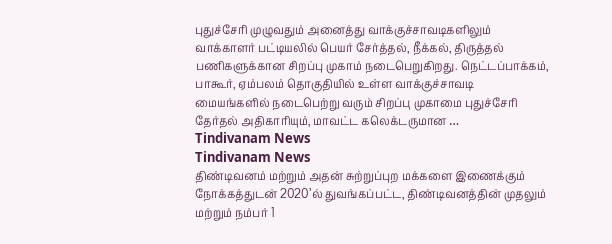புதுச்சேரி முழுவதும் அனைத்து வாக்குச்சாவடிகளிலும் வாக்காளர் பட்டியலில் பெயர் சேர்த்தல், நீக்கல், திருத்தல் பணிகளுக்கான சிறப்பு முகாம் நடைபெறுகிறது. நெட்டப்பாக்கம், பாகூர், ஏம்பலம் தொகுதியில் உள்ள வாக்குச்சாவடி மையங்களில் நடைபெற்று வரும் சிறப்பு முகாமை புதுச்சேரி தேர்தல் அதிகாரியும், மாவட்ட கலெக்டருமான …
Tindivanam News
Tindivanam News
திண்டிவனம் மற்றும் அதன் சுற்றுப்புற மக்களை இணைக்கும் நோக்கத்துடன் 2020’ல் துவங்கப்பட்ட, திண்டிவனத்தின் முதலும் மற்றும் நம்பர் 1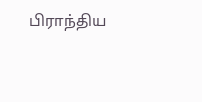பிராந்திய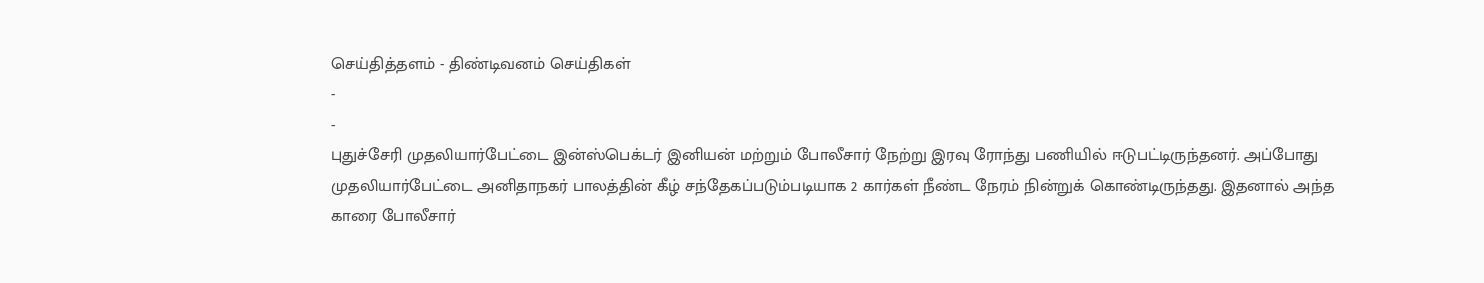செய்தித்தளம் - திண்டிவனம் செய்திகள்
-
-
புதுச்சேரி முதலியார்பேட்டை இன்ஸ்பெக்டர் இனியன் மற்றும் போலீசார் நேற்று இரவு ரோந்து பணியில் ஈடுபட்டிருந்தனர். அப்போது முதலியார்பேட்டை அனிதாநகர் பாலத்தின் கீழ் சந்தேகப்படும்படியாக 2 கார்கள் நீண்ட நேரம் நின்றுக் கொண்டிருந்தது. இதனால் அந்த காரை போலீசார்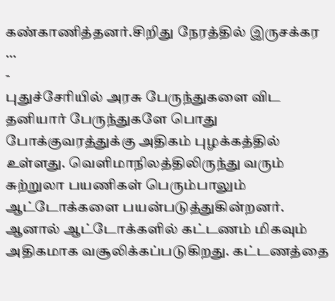கண்காணித்தனர்.சிறிது நேரத்தில் இருசக்கர …
-
புதுச்சேரியில் அரசு பேருந்துகளை விட தனியார் பேருந்துகளே பொது போக்குவரத்துக்கு அதிகம் புழக்கத்தில் உள்ளது. வெளிமாநிலத்திலிருந்து வரும் சுற்றுலா பயணிகள் பெரும்பாலும் ஆட்டோக்களை பயன்படுத்துகின்றனர். ஆனால் ஆட்டோக்களில் கட்டணம் மிகவும் அதிகமாக வசூலிக்கப்படுகிறது. கட்டணத்தை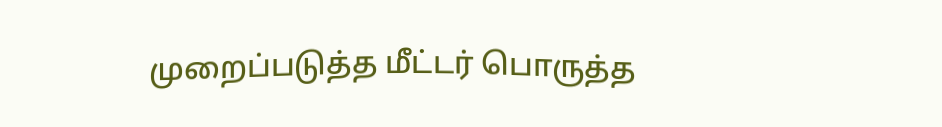முறைப்படுத்த மீட்டர் பொருத்த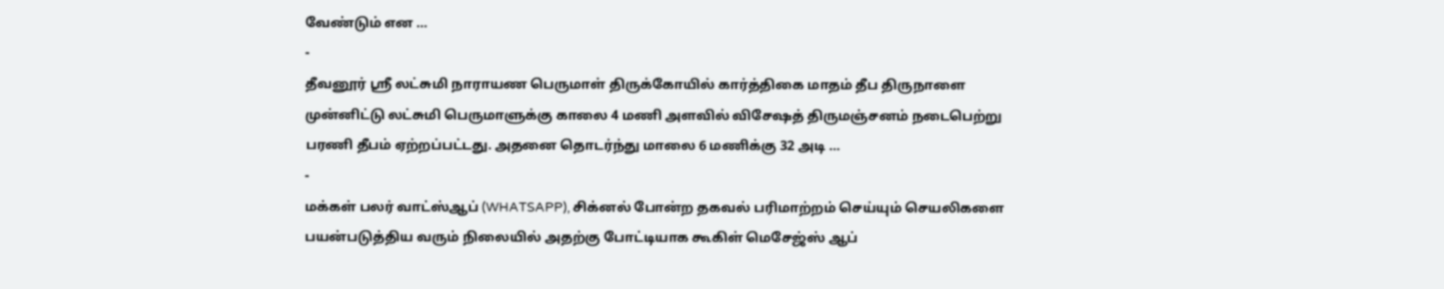வேண்டும் என …
-
தீவனூர் ஸ்ரீ லட்சுமி நாராயண பெருமாள் திருக்கோயில் கார்த்திகை மாதம் தீப திருநாளை முன்னிட்டு லட்சுமி பெருமாளுக்கு காலை 4 மணி அளவில் விசேஷத் திருமஞ்சனம் நடைபெற்று பரணி தீபம் ஏற்றப்பட்டது. அதனை தொடர்ந்து மாலை 6 மணிக்கு 32 அடி …
-
மக்கள் பலர் வாட்ஸ்ஆப் (WHATSAPP), சிக்னல் போன்ற தகவல் பரிமாற்றம் செய்யும் செயலிகளை பயன்படுத்திய வரும் நிலையில் அதற்கு போட்டியாக கூகிள் மெசேஜ்ஸ் ஆப்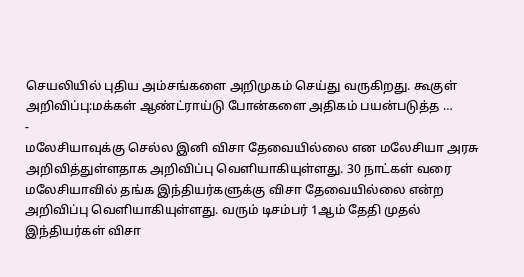செயலியில் புதிய அம்சங்களை அறிமுகம் செய்து வருகிறது. கூகுள் அறிவிப்பு:மக்கள் ஆண்ட்ராய்டு போன்களை அதிகம் பயன்படுத்த …
-
மலேசியாவுக்கு செல்ல இனி விசா தேவையில்லை என மலேசியா அரசு அறிவித்துள்ளதாக அறிவிப்பு வெளியாகியுள்ளது. 30 நாட்கள் வரை மலேசியாவில் தங்க இந்தியர்களுக்கு விசா தேவையில்லை என்ற அறிவிப்பு வெளியாகியுள்ளது. வரும் டிசம்பர் 1ஆம் தேதி முதல் இந்தியர்கள் விசா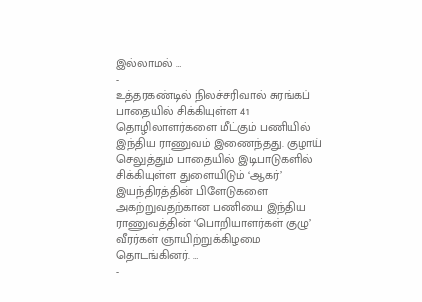இல்லாமல் …
-
உத்தரகண்டில் நிலச்சரிவால் சுரங்கப் பாதையில் சிக்கியுள்ள 41 தொழிலாளர்களை மீட்கும் பணியில் இந்திய ராணுவம் இணைந்தது. குழாய் செலுத்தும் பாதையில் இடிபாடுகளில் சிக்கியுள்ள துளையிடும் ‘ஆகர்’ இயந்திரத்தின் பிளேடுகளை அகற்றுவதற்கான பணியை இந்திய ராணுவத்தின் ‘பொறியாளர்கள் குழு’ வீரர்கள் ஞாயிற்றுக்கிழமை தொடங்கினர். …
-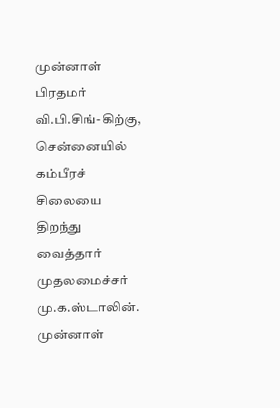முன்னாள் பிரதமர் வி.பி.சிங்-கிற்கு, சென்னையில் கம்பீரச் சிலையை திறந்து வைத்தார் முதலமைச்சர் மு.க.ஸ்டாலின். முன்னாள்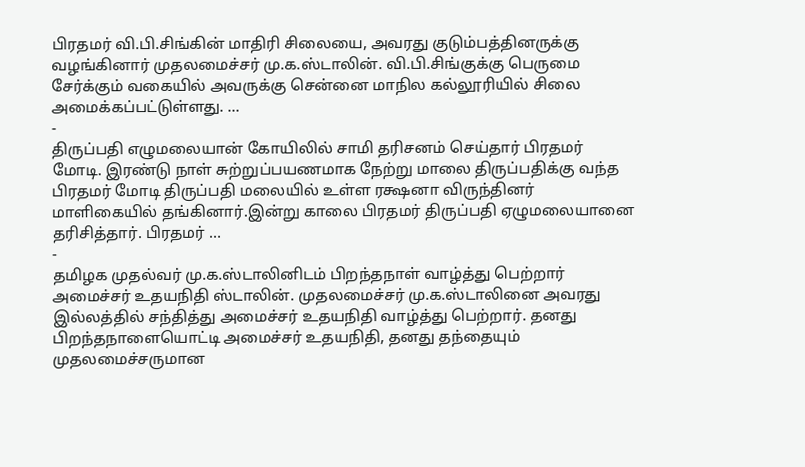பிரதமர் வி.பி.சிங்கின் மாதிரி சிலையை, அவரது குடும்பத்தினருக்கு வழங்கினார் முதலமைச்சர் மு.க.ஸ்டாலின். வி.பி.சிங்குக்கு பெருமை சேர்க்கும் வகையில் அவருக்கு சென்னை மாநில கல்லூரியில் சிலை அமைக்கப்பட்டுள்ளது. …
-
திருப்பதி எழுமலையான் கோயிலில் சாமி தரிசனம் செய்தார் பிரதமர் மோடி. இரண்டு நாள் சுற்றுப்பயணமாக நேற்று மாலை திருப்பதிக்கு வந்த பிரதமர் மோடி திருப்பதி மலையில் உள்ள ரக்ஷனா விருந்தினர் மாளிகையில் தங்கினார்.இன்று காலை பிரதமர் திருப்பதி ஏழுமலையானை தரிசித்தார். பிரதமர் …
-
தமிழக முதல்வர் மு.க.ஸ்டாலினிடம் பிறந்தநாள் வாழ்த்து பெற்றார் அமைச்சர் உதயநிதி ஸ்டாலின். முதலமைச்சர் மு.க.ஸ்டாலினை அவரது இல்லத்தில் சந்தித்து அமைச்சர் உதயநிதி வாழ்த்து பெற்றார். தனது பிறந்தநாளையொட்டி அமைச்சர் உதயநிதி, தனது தந்தையும் முதலமைச்சருமான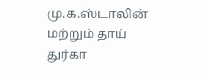மு.க.ஸ்டாலின் மற்றும் தாய் துர்கா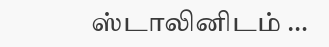ஸ்டாலினிடம் …